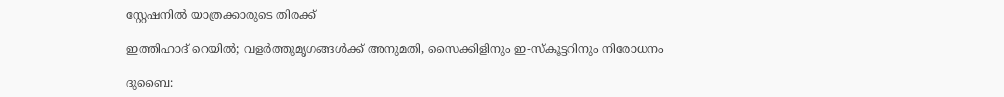സ്റ്റേഷനിൽ യാത്രക്കാരുടെ തിരക്ക്

ഇത്തിഹാദ് റെയിൽ; വളർത്തുമൃഗങ്ങൾക്ക് അനുമതി, സൈക്കിളിനും ഇ-സ്കൂട്ടറിനും നിരോധനം

ദുബൈ: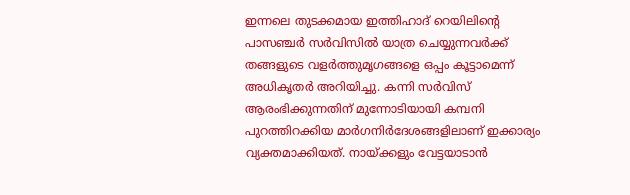ഇന്നലെ തുടക്കമായ ഇത്തിഹാദ് റെയിലിന്‍റെ പാസഞ്ചർ സർവിസിൽ യാത്ര ചെയ്യുന്നവർക്ക് തങ്ങളുടെ വളർത്തുമൃഗങ്ങളെ ഒപ്പം കൂട്ടാമെന്ന് അധികൃതർ അറിയിച്ചു. കന്നി സർവിസ് ആരംഭിക്കുന്നതിന് മുന്നോടിയായി കമ്പനി പുറത്തിറക്കിയ മാർഗനിർദേശങ്ങളിലാണ് ഇക്കാര്യം വ്യക്തമാക്കിയത്. നായ്ക്കളും വേട്ടയാടാൻ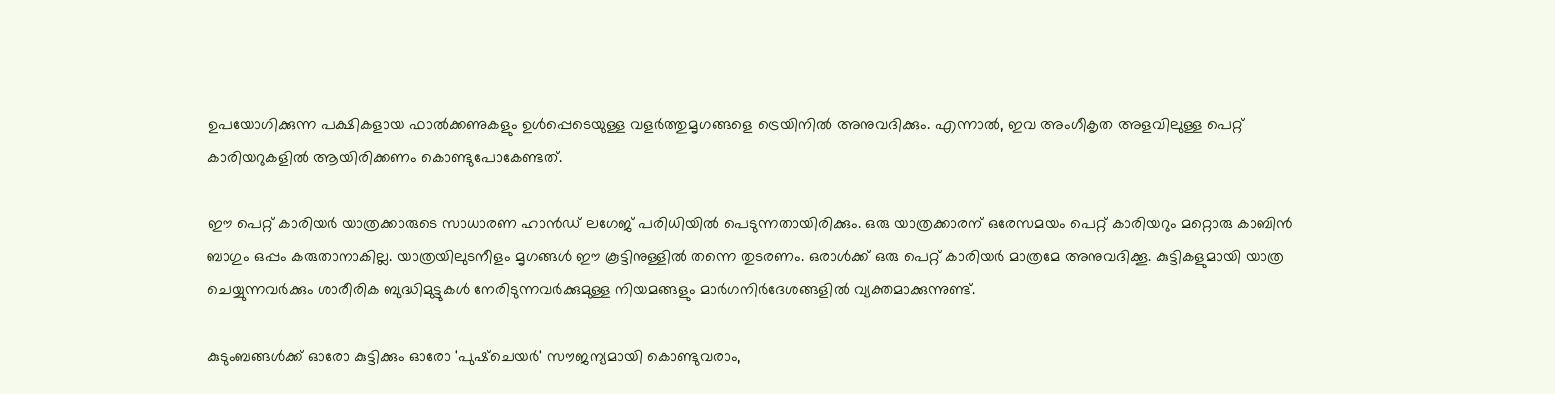ഉപയോഗിക്കുന്ന പക്ഷികളായ ഫാൽക്കണുകളും ഉൾപ്പെടെയുള്ള വളർത്തുമൃഗങ്ങളെ ട്രെയിനിൽ അനുവദിക്കും. എന്നാൽ, ഇവ അംഗീകൃത അളവിലുള്ള പെറ്റ് കാരിയറുകളിൽ ആയിരിക്കണം കൊണ്ടുപോകേണ്ടത്.

ഈ പെറ്റ് കാരിയർ യാത്രക്കാരുടെ സാധാരണ ഹാൻഡ് ലഗേജ് പരിധിയിൽ പെടുന്നതായിരിക്കും. ഒരു യാത്രക്കാരന് ഒരേസമയം പെറ്റ് കാരിയറും മറ്റൊരു കാബിൻ ബാഗും ഒപ്പം കരുതാനാകില്ല. യാത്രയിലുടനീളം മൃഗങ്ങൾ ഈ കൂട്ടിനുള്ളിൽ തന്നെ തുടരണം. ഒരാൾക്ക് ഒരു പെറ്റ് കാരിയർ മാത്രമേ അനുവദിക്കൂ. കുട്ടികളുമായി യാത്ര ചെയ്യുന്നവർക്കും ശാരീരിക ബുദ്ധിമുട്ടുകൾ നേരിടുന്നവർക്കുമുള്ള നിയമങ്ങളും മാർഗനിർദേശങ്ങളിൽ വ്യക്തമാക്കുന്നുണ്ട്.

കുടുംബങ്ങൾക്ക് ഓരോ കുട്ടിക്കും ഓരോ 'പുഷ്ചെയർ' സൗജന്യമായി കൊണ്ടുവരാം,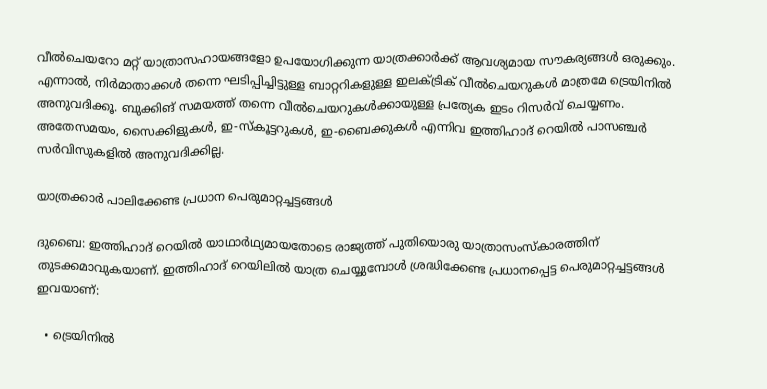വീൽചെയറോ മറ്റ് യാത്രാസഹായങ്ങളോ ഉപയോഗിക്കുന്ന യാത്രക്കാർക്ക് ആവശ്യമായ സൗകര്യങ്ങൾ ഒരുക്കും. എന്നാൽ, നിർമാതാക്കൾ തന്നെ ഘടിപ്പിച്ചിട്ടുള്ള ബാറ്ററികളുള്ള ഇലക്ട്രിക് വീൽചെയറുകൾ മാത്രമേ ട്രെയിനിൽ അനുവദിക്കൂ. ബുക്കിങ് സമയത്ത് തന്നെ വീൽചെയറുകൾക്കായുള്ള പ്രത്യേക ഇടം റിസർവ് ചെയ്യണം. അതേസമയം, സൈക്കിളുകൾ, ഇ-സ്കൂട്ടറുകൾ, ഇ-ബൈക്കുകൾ എന്നിവ ഇത്തിഹാദ് റെയിൽ പാസഞ്ചർ സർവിസുകളിൽ അനുവദിക്കില്ല.

യാത്രക്കാർ പാലിക്കേണ്ട പ്രധാന പെരുമാറ്റച്ചട്ടങ്ങൾ

ദുബൈ: ഇത്തിഹാദ് റെയിൽ യാഥാർഥ്യമായതോടെ രാജ്യത്ത് പുതിയൊരു യാത്രാസംസ്കാരത്തിന് തുടക്കമാവുകയാണ്. ഇത്തിഹാദ് റെയിലിൽ യാത്ര ചെയ്യുമ്പോൾ ശ്രദ്ധിക്കേണ്ട പ്രധാനപ്പെട്ട പെരുമാറ്റച്ചട്ടങ്ങൾ ഇവയാണ്:

  • ട്രെയിനിൽ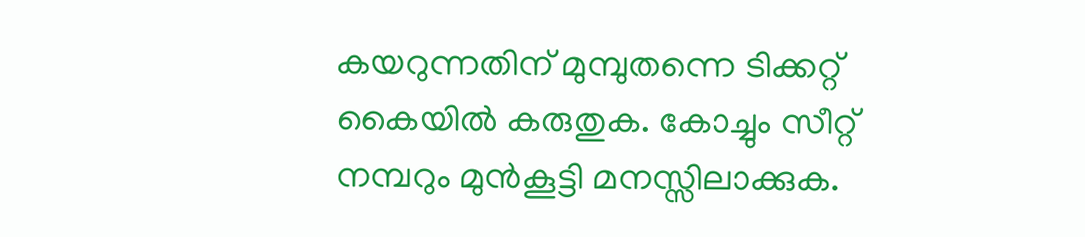കയറുന്നതിന് മുമ്പുതന്നെ ടിക്കറ്റ് കൈയിൽ കരുതുക. കോച്ചും സീറ്റ് നമ്പറും മുൻകൂട്ടി മനസ്സിലാക്കുക.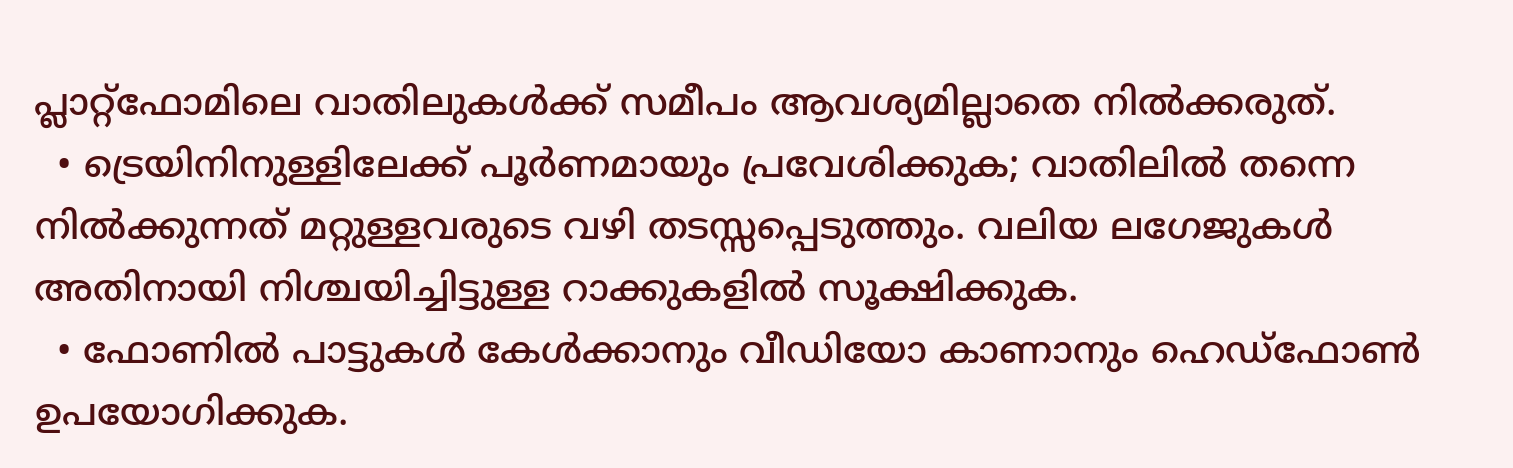പ്ലാറ്റ്‌ഫോമിലെ വാതിലുകൾക്ക് സമീപം ആവശ്യമില്ലാതെ നിൽക്കരുത്.
  • ട്രെയിനിനുള്ളിലേക്ക് പൂർണമായും പ്രവേശിക്കുക; വാതിലിൽ തന്നെ നിൽക്കുന്നത് മറ്റുള്ളവരുടെ വഴി തടസ്സപ്പെടുത്തും. വലിയ ലഗേജുകൾ അതിനായി നിശ്ചയിച്ചിട്ടുള്ള റാക്കുകളിൽ സൂക്ഷിക്കുക.
  • ഫോണിൽ പാട്ടുകൾ കേൾക്കാനും വീഡിയോ കാണാനും ഹെഡ്‌ഫോൺ ഉപയോഗിക്കുക.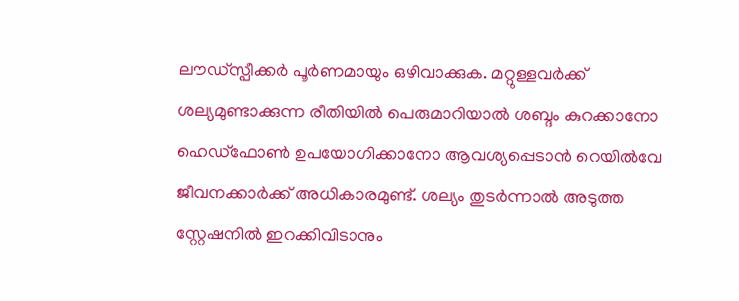ലൗഡ്‌സ്പീക്കർ പൂർണമായും ഒഴിവാക്കുക. മറ്റുള്ളവർക്ക് ശല്യമുണ്ടാക്കുന്ന രീതിയിൽ പെരുമാറിയാൽ ശബ്ദം കുറക്കാനോ ഹെഡ്‌ഫോൺ ഉപയോഗിക്കാനോ ആവശ്യപ്പെടാൻ റെയിൽവേ ജീവനക്കാർക്ക് അധികാരമുണ്ട്. ശല്യം തുടർന്നാൽ അടുത്ത സ്റ്റേഷനിൽ ഇറക്കിവിടാനും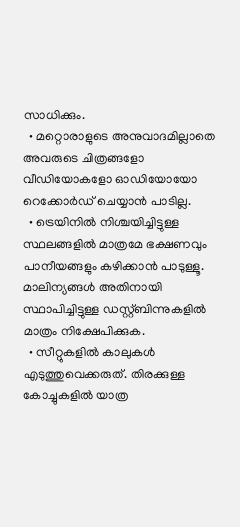സാധിക്കും.
  • മറ്റൊരാളുടെ അനുവാദമില്ലാതെ അവരുടെ ചിത്രങ്ങളോ വീഡിയോകളോ ഓഡിയോയോ റെക്കോർഡ് ചെയ്യാൻ പാടില്ല.
  • ട്രെയിനിൽ നിശ്ചയിച്ചിട്ടുള്ള സ്ഥലങ്ങളിൽ മാത്രമേ ഭക്ഷണവും പാനീയങ്ങളും കഴിക്കാൻ പാടുള്ളൂ. മാലിന്യങ്ങൾ അതിനായി സ്ഥാപിച്ചിട്ടുള്ള ഡസ്റ്റ്ബിന്നുകളിൽ മാത്രം നിക്ഷേപിക്കുക.
  • സീറ്റുകളിൽ കാലുകൾ എടുത്തുവെക്കരുത്. തിരക്കുള്ള കോച്ചുകളിൽ യാത്ര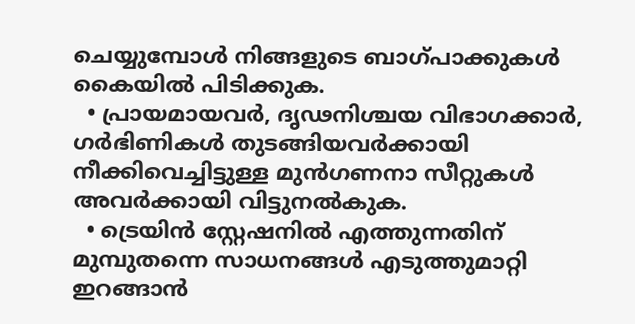ചെയ്യുമ്പോൾ നിങ്ങളുടെ ബാഗ്പാക്കുകൾ കൈയിൽ പിടിക്കുക.
  • പ്രായമായവർ, ദൃഢനിശ്ചയ വിഭാഗക്കാർ, ഗർഭിണികൾ തുടങ്ങിയവർക്കായി നീക്കിവെച്ചിട്ടുള്ള മുൻഗണനാ സീറ്റുകൾ അവർക്കായി വിട്ടുനൽകുക.
  • ട്രെയിൻ സ്റ്റേഷനിൽ എത്തുന്നതിന് മുമ്പുതന്നെ സാധനങ്ങൾ എടുത്തുമാറ്റി ഇറങ്ങാൻ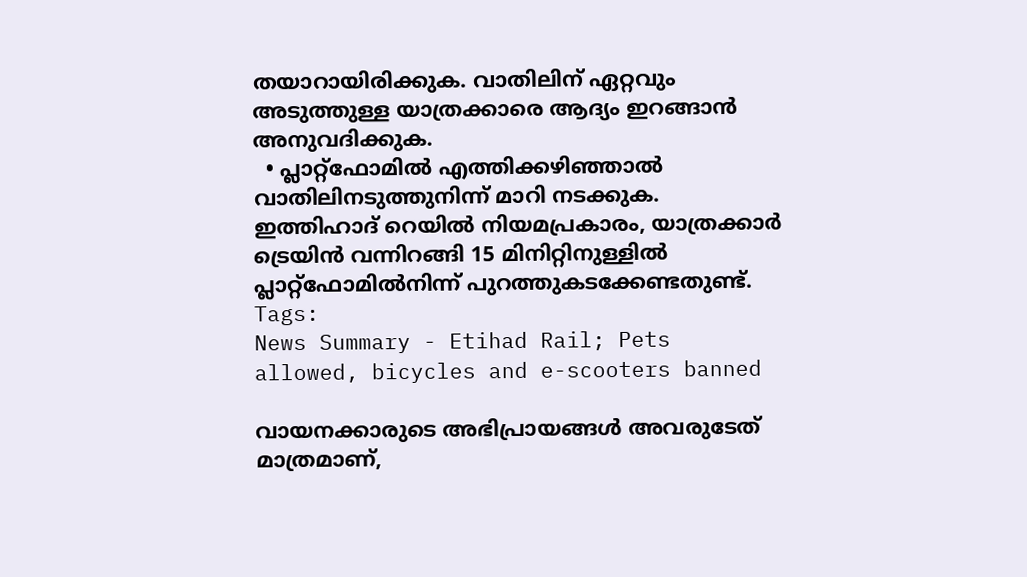തയാറായിരിക്കുക. വാതിലിന് ഏറ്റവും അടുത്തുള്ള യാത്രക്കാരെ ആദ്യം ഇറങ്ങാൻ അനുവദിക്കുക.
  • പ്ലാറ്റ്‌ഫോമിൽ എത്തിക്കഴിഞ്ഞാൽ വാതിലിനടുത്തുനിന്ന് മാറി നടക്കുക. ഇത്തിഹാദ് റെയിൽ നിയമപ്രകാരം, യാത്രക്കാർ ട്രെയിൻ വന്നിറങ്ങി 15 മിനിറ്റിനുള്ളിൽ പ്ലാറ്റ്‌ഫോമിൽനിന്ന് പുറത്തുകടക്കേണ്ടതുണ്ട്.
Tags:
News Summary - Etihad Rail; Pets allowed, bicycles and e-scooters banned

വായനക്കാരുടെ അഭിപ്രായങ്ങള്‍ അവരുടേത് മാത്രമാണ്,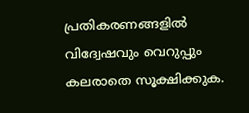പ്രതികരണങ്ങളിൽ വിദ്വേഷവും വെറുപ്പും കലരാതെ സൂക്ഷിക്കുക.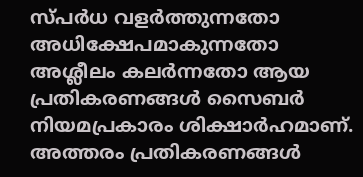സ്പർധ വളർത്തുന്നതോ അധിക്ഷേപമാകുന്നതോ അശ്ലീലം കലർന്നതോ ആയ പ്രതികരണങ്ങൾ സൈബർ നിയമപ്രകാരം ശിക്ഷാർഹമാണ്. അത്തരം പ്രതികരണങ്ങൾ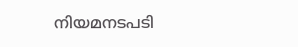നിയമനടപടി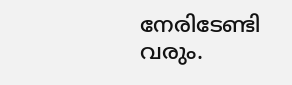നേരിടേണ്ടി വരും.